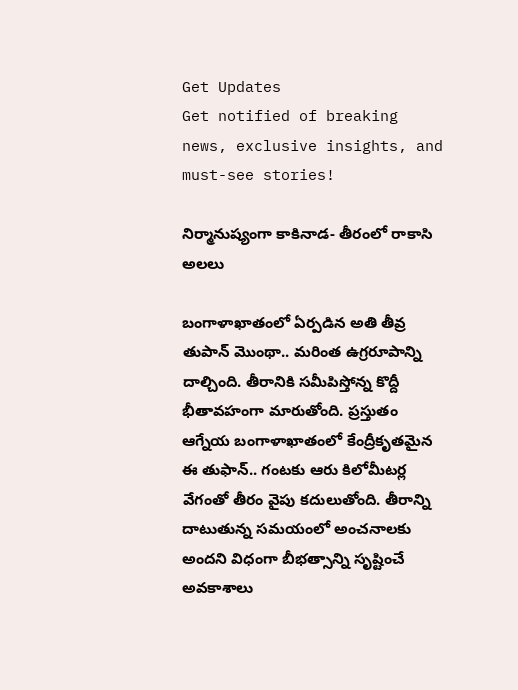Get Updates
Get notified of breaking news, exclusive insights, and must-see stories!

నిర్మానుష్యంగా కాకినాడ- తీరంలో రాకాసి అలలు

బంగాళాఖాతంలో ఏర్పడిన అతి తీవ్ర తుపాన్ మొంథా.. మరింత ఉగ్రరూపాన్ని దాల్చింది. తీరానికి సమీపిస్తోన్న కొద్దీ భీతావహంగా మారుతోంది. ప్రస్తుతం ఆగ్నేయ బంగాళాఖాతంలో కేంద్రీకృతమైన ఈ తుఫాన్.. గంటకు ఆరు కిలోమీటర్ల వేగంతో తీరం వైపు కదులుతోంది. తీరాన్ని దాటుతున్న సమయంలో అంచనాలకు అందని విధంగా బీభత్సాన్ని సృష్టించే అవకాశాలు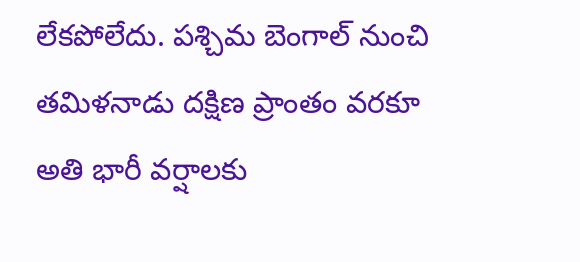లేకపోలేదు. పశ్చిమ బెంగాల్ నుంచి తమిళనాడు దక్షిణ ప్రాంతం వరకూ అతి భారీ వర్షాలకు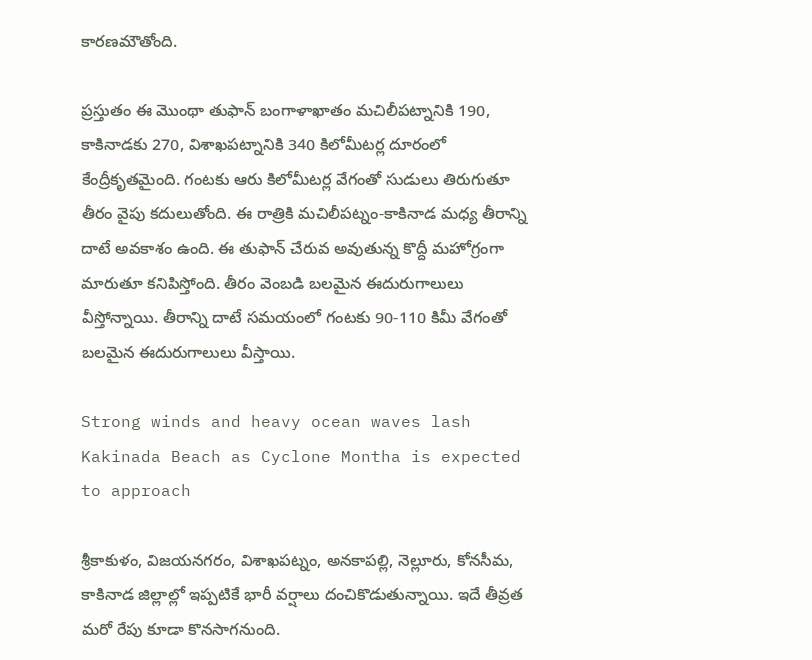కారణమౌతోంది.

ప్రస్తుతం ఈ మొంథా తుఫాన్ బంగాళాఖాతం మచిలీపట్నానికి 190, కాకినాడకు 270, విశాఖపట్నానికి 340 కిలోమీటర్ల దూరంలో కేంద్రీకృతమైంది. గంటకు ఆరు కిలోమీటర్ల వేగంతో సుడులు తిరుగుతూ తీరం వైపు కదులుతోంది. ఈ రాత్రికి మచిలీపట్నం-కాకినాడ మధ్య తీరాన్ని దాటే అవకాశం ఉంది. ఈ తుఫాన్ చేరువ అవుతున్న కొద్దీ మహోగ్రంగా మారుతూ కనిపిస్తోంది. తీరం వెంబడి బలమైన ఈదురుగాలులు వీస్తోన్నాయి. తీరాన్ని దాటే సమయంలో గంటకు 90-110 కిమీ వేగంతో బలమైన ఈదురుగాలులు వీస్తాయి.

Strong winds and heavy ocean waves lash Kakinada Beach as Cyclone Montha is expected to approach

శ్రీకాకుళం, విజయనగరం, విశాఖపట్నం, అనకాపల్లి, నెల్లూరు, కోనసీమ, కాకినాడ జిల్లాల్లో ఇప్పటికే భారీ వర్షాలు దంచికొడుతున్నాయి. ఇదే తీవ్రత మరో రేపు కూడా కొనసాగనుంది.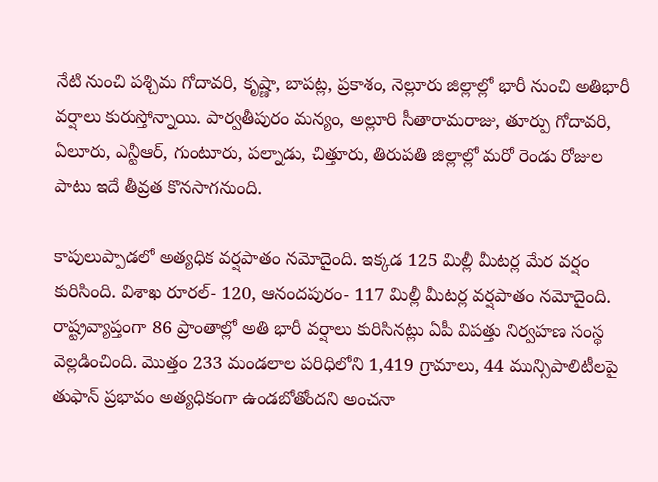నేటి నుంచి పశ్చిమ గోదావరి, కృష్ణా, బాపట్ల, ప్రకాశం, నెల్లూరు జిల్లాల్లో భారీ నుంచి అతిభారీ వర్షాలు కురుస్తోన్నాయి. పార్వతీపురం మన్యం, అల్లూరి సీతారామరాజు, తూర్పు గోదావరి, ఏలూరు, ఎన్టీఆర్, గుంటూరు, పల్నాడు, చిత్తూరు, తిరుపతి జిల్లాల్లో మరో రెండు రోజుల పాటు ఇదే తీవ్రత కొనసాగనుంది.

కాపులుప్పాడలో అత్యధిక వర్షపాతం నమోదైంది. ఇక్కడ 125 మిల్లీ మీటర్ల మేర వర్షం కురిసింది. విశాఖ రూరల్- 120, ఆనందపురం- 117 మిల్లీ మీటర్ల వర్షపాతం నమోదైంది. రాష్ట్రవ్యాప్తంగా 86 ప్రాంతాల్లో అతి భారీ వర్షాలు కురిసినట్లు ఏపీ విపత్తు నిర్వహణ సంస్థ వెల్లడించింది. మొత్తం 233 మండలాల పరిధిలోని 1,419 గ్రామాలు, 44 మున్సిపాలిటీలపై తుఫాన్ ప్రభావం అత్యధికంగా ఉండబోతోందని అంచనా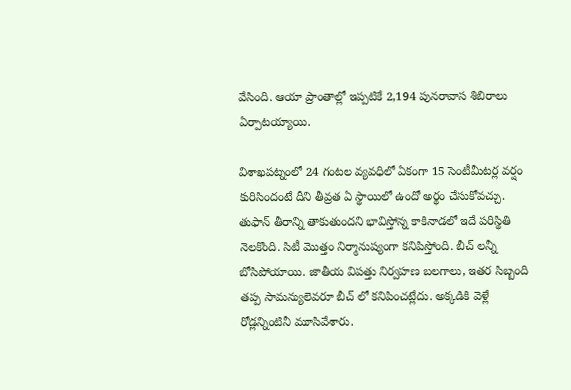వేసింది. ఆయా ప్రాంతాల్లో ఇప్పటికే 2,194 పునరావాస శిబిరాలు ఏర్పాటయ్యాయి.

విశాఖపట్నంలో 24 గంటల వ్యవధిలో ఏకంగా 15 సెంటీమీటర్ల వర్షం కురిసిందంటే దీని తీవ్రత ఏ స్థాయిలో ఉందో అర్థం చేసుకోవచ్చు. తుఫాన్ తీరాన్ని తాకుతుందని భావిస్తోన్న కాకినాడలో ఇదే పరిస్థితి నెలకొంది. సిటీ మొత్తం నిర్మానుష్యంగా కనిపిస్తోంది. బీచ్ లన్నీ బోసిపోయాయి. జాతీయ విపత్తు నిర్వహణ బలగాలు, ఇతర సిబ్బంది తప్ప సామన్యులెవరూ బీచ్ లో కనిపించట్లేదు. అక్కడికి వెళ్లే రోడ్లన్నింటినీ మూసివేశారు.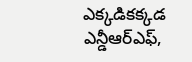ఎక్కడికక్కడ ఎన్డీఆర్ఎఫ్,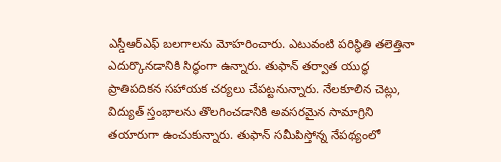ఎస్డీఆర్ఎఫ్ బలగాలను మోహరించారు. ఎటువంటి పరిస్థితి తలెత్తినా ఎదుర్కొనడానికి సిద్ధంగా ఉన్నారు. తుఫాన్ తర్వాత యుద్ధ ప్రాతిపదికన సహాయక చర్యలు చేపట్టనున్నారు. నేలకూలిన చెట్లు, విద్యుత్ స్తంభాలను తొలగించడానికి అవసరమైన సామాగ్రిని తయారుగా ఉంచుకున్నారు. తుఫాన్ సమీపిస్తోన్న నేపథ్యంలో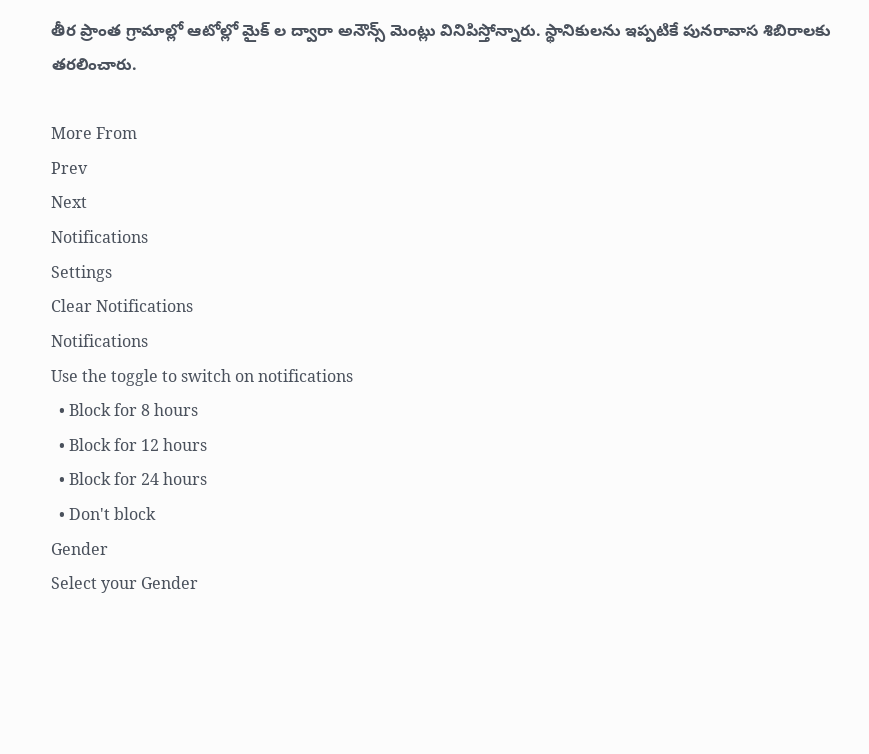తీర ప్రాంత గ్రామాల్లో ఆటోల్లో మైక్ ల ద్వారా అనౌన్స్ మెంట్లు వినిపిస్తోన్నారు. స్థానికులను ఇప్పటికే పునరావాస శిబిరాలకు తరలించారు.

More From
Prev
Next
Notifications
Settings
Clear Notifications
Notifications
Use the toggle to switch on notifications
  • Block for 8 hours
  • Block for 12 hours
  • Block for 24 hours
  • Don't block
Gender
Select your Gender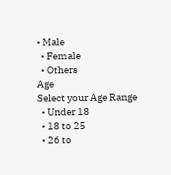• Male
  • Female
  • Others
Age
Select your Age Range
  • Under 18
  • 18 to 25
  • 26 to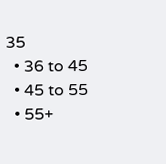35
  • 36 to 45
  • 45 to 55
  • 55+